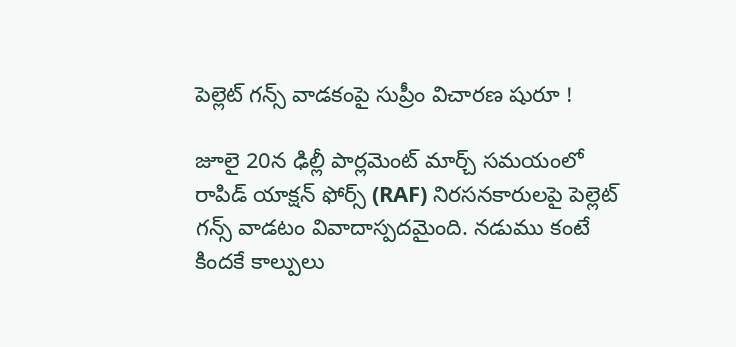పెల్లెట్ గన్స్ వాడకంపై సుప్రీం విచారణ షురూ !

జూలై 20న ఢిల్లీ పార్లమెంట్ మార్చ్ సమయంలో రాపిడ్ యాక్షన్ ఫోర్స్ (RAF) నిరసనకారులపై పెల్లెట్ గన్స్ వాడటం వివాదాస్పదమైంది. నడుము కంటే కిందకే కాల్పులు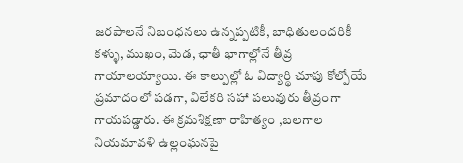జరపాలనే నిబంధనలు ఉన్నప్పటికీ, బాధితులందరికీ కళ్ళు, ముఖం, మెడ, ఛాతీ భాగాల్లోనే తీవ్ర గాయాలయ్యాయి. ఈ కాల్పుల్లో ఓ విద్యార్థి చూపు కోల్పోయే ప్రమాదంలో పడగా, విలేకరి సహా పలువురు తీవ్రంగా గాయపడ్డారు. ఈ క్రమశిక్షణా రాహిత్యం ,బలగాల నియమావళి ఉల్లంఘనపై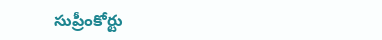సుప్రీంకోర్టు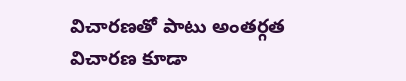విచారణతో పాటు అంతర్గత విచారణ కూడా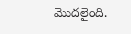మొదలైంది.